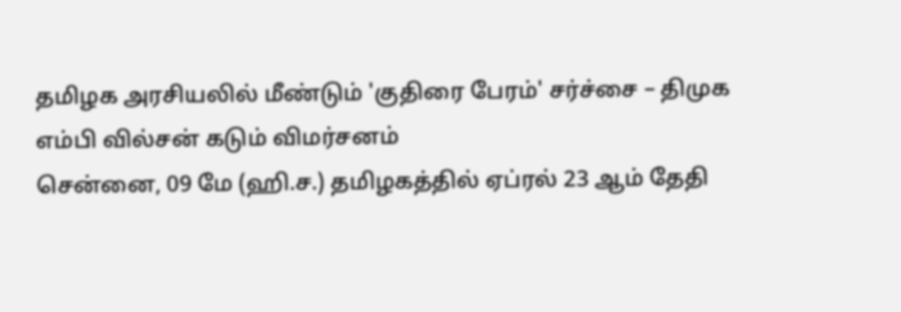தமிழக அரசியலில் மீண்டும் 'குதிரை பேரம்' சர்ச்சை – திமுக எம்பி வில்சன் கடும் விமர்சனம்
சென்னை, 09 மே (ஹி.ச.) தமிழகத்தில் ஏப்ரல் 23 ஆம் தேதி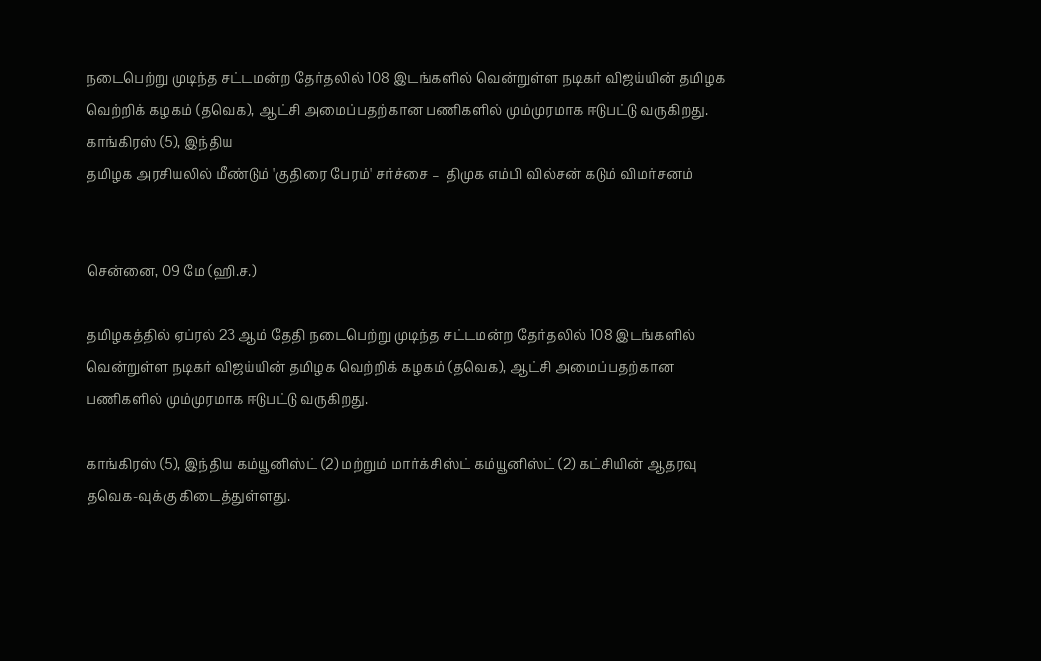நடைபெற்று முடிந்த சட்டமன்ற தேர்தலில் 108 இடங்களில் வென்றுள்ள நடிகர் விஜய்யின் தமிழக வெற்றிக் கழகம் (தவெக), ஆட்சி அமைப்பதற்கான பணிகளில் மும்முரமாக ஈடுபட்டு வருகிறது. காங்கிரஸ் (5), இந்திய
தமிழக அரசியலில் மீண்டும் 'குதிரை பேரம்' சர்ச்சை –  திமுக எம்பி வில்சன் கடும் விமர்சனம்


சென்னை, 09 மே (ஹி.ச.)

தமிழகத்தில் ஏப்ரல் 23 ஆம் தேதி நடைபெற்று முடிந்த சட்டமன்ற தேர்தலில் 108 இடங்களில் வென்றுள்ள நடிகர் விஜய்யின் தமிழக வெற்றிக் கழகம் (தவெக), ஆட்சி அமைப்பதற்கான பணிகளில் மும்முரமாக ஈடுபட்டு வருகிறது.

காங்கிரஸ் (5), இந்திய கம்யூனிஸ்ட் (2) மற்றும் மார்க்சிஸ்ட் கம்யூனிஸ்ட் (2) கட்சியின் ஆதரவு தவெக-வுக்கு கிடைத்துள்ளது.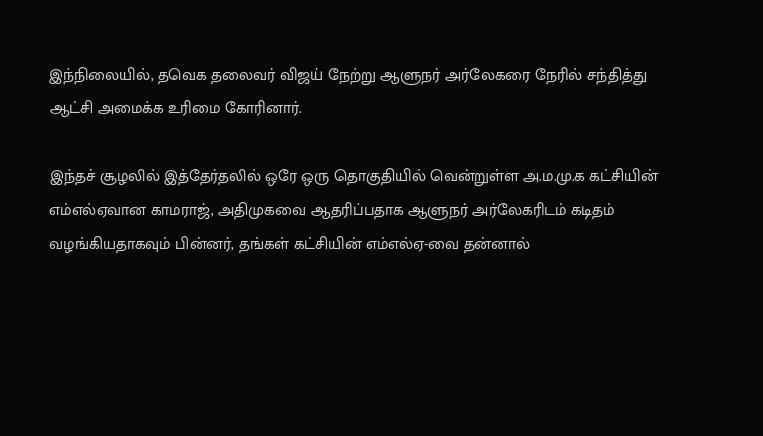இந்நிலையில், தவெக தலைவர் விஜய் நேற்று ஆளுநர் அர்லேகரை நேரில் சந்தித்து ஆட்சி அமைக்க உரிமை கோரினார்.

இந்தச் சூழலில் இத்தேர்தலில் ஒரே ஒரு தொகுதியில் வென்றுள்ள அ.ம.மு.க கட்சியின் எம்எல்ஏவான காமராஜ், அதிமுகவை ஆதரிப்பதாக ஆளுநர் அர்லேகரிடம் கடிதம் வழங்கியதாகவும் பின்னர், தங்கள் கட்சியின் எம்எல்ஏ-வை தன்னால்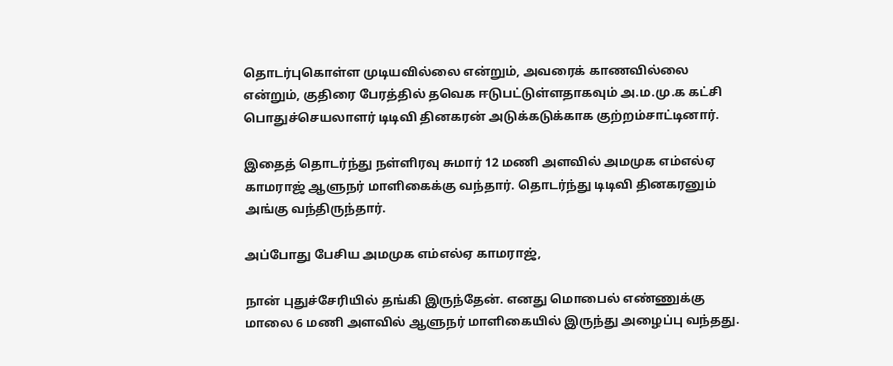தொடர்புகொள்ள முடியவில்லை என்றும், அவரைக் காணவில்லை என்றும், குதிரை பேரத்தில் தவெக ஈடுபட்டுள்ளதாகவும் அ.ம.மு.க கட்சி பொதுச்செயலாளர் டிடிவி தினகரன் அடுக்கடுக்காக குற்றம்சாட்டினார்.

இதைத் தொடர்ந்து நள்ளிரவு சுமார் 12 மணி அளவில் அமமுக எம்எல்ஏ காமராஜ் ஆளுநர் மாளிகைக்கு வந்தார். தொடர்ந்து டிடிவி தினகரனும் அங்கு வந்திருந்தார்.

அப்போது பேசிய அமமுக எம்எல்ஏ காமராஜ்,

நான் புதுச்சேரியில் தங்கி இருந்தேன். எனது மொபைல் எண்ணுக்கு மாலை 6 மணி அளவில் ஆளுநர் மாளிகையில் இருந்து அழைப்பு வந்தது.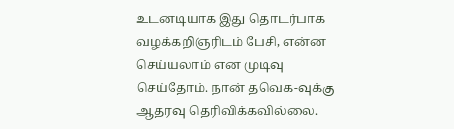உடனடியாக இது தொடர்பாக வழக்கறிஞரிடம் பேசி, என்ன செய்யலாம் என முடிவு செய்தோம். நான் தவெக-வுக்கு ஆதரவு தெரிவிக்கவில்லை.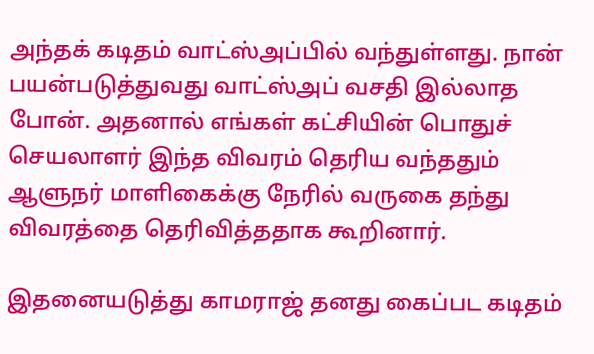அந்தக் கடிதம் வாட்ஸ்அப்பில் வந்துள்ளது. நான் பயன்படுத்துவது வாட்ஸ்அப் வசதி இல்லாத போன். அதனால் எங்கள் கட்சியின் பொதுச் செயலாளர் இந்த விவரம் தெரிய வந்ததும் ஆளுநர் மாளிகைக்கு நேரில் வருகை தந்து விவரத்தை தெரிவித்ததாக கூறினார்.

இதனையடுத்து காமராஜ் தனது கைப்பட கடிதம்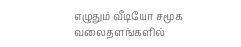எழுதும் வீடியோ சமூக வலைதளங்களில்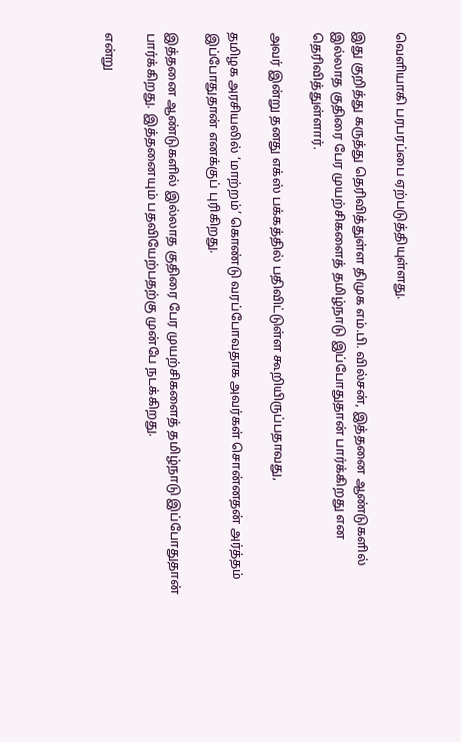வெளியாகி பரபரப்பை ஏற்படுத்தியுள்ளது.

இது குறித்து கருத்து தெரிவித்துள்ள திமுக எம்.பி. வில்சன், இத்தனை ஆண்டுகளில் இல்லாத குதிரை பேர முயற்சிகளைத் தமிழ்நாடு இப்போதுதான் பார்க்கிறது என தெரிவித்துள்ளார்.

அவர் இன்று தனது எக்ஸ் பக்கத்தில் பதிவிட்டுள்ள கூறியிருப்பதாவது,

தமிழக அரசியலில் ‘மாற்றம்’ கொண்டு வரப்போவதாக அவர்கள் சொன்னதன் அர்த்தம் இப்போதுதான் எனக்குப் புரிகிறது.

இத்தனை ஆண்டுகளில் இல்லாத குதிரை பேர முயற்சிகளைத் தமிழ்நாடு இப்போதுதான் பார்க்கிறது. இத்தனையும் பதவியேற்பதற்கு முன்பே நடக்கிறது.

என்று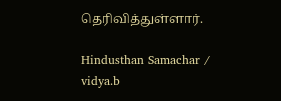தெரிவித்துள்ளார்.

Hindusthan Samachar / vidya.b